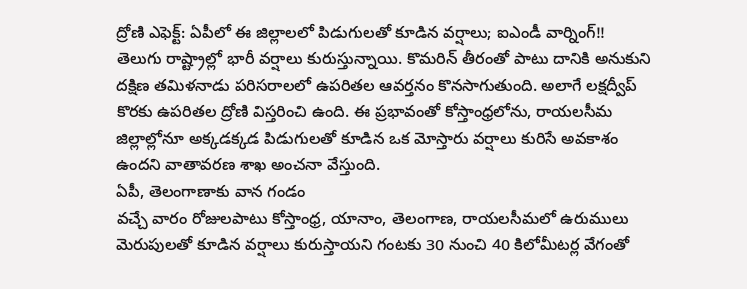ద్రోణి ఎఫెక్ట్: ఏపీలో ఈ జిల్లాలలో పిడుగులతో కూడిన వర్షాలు; ఐఎండీ వార్నింగ్!!
తెలుగు రాష్ట్రాల్లో భారీ వర్షాలు కురుస్తున్నాయి. కొమరిన్ తీరంతో పాటు దానికి అనుకుని దక్షిణ తమిళనాడు పరిసరాలలో ఉపరితల ఆవర్తనం కొనసాగుతుంది. అలాగే లక్షద్వీప్ కొరకు ఉపరితల ద్రోణి విస్తరించి ఉంది. ఈ ప్రభావంతో కోస్తాంధ్రలోను, రాయలసీమ జిల్లాల్లోనూ అక్కడక్కడ పిడుగులతో కూడిన ఒక మోస్తారు వర్షాలు కురిసే అవకాశం ఉందని వాతావరణ శాఖ అంచనా వేస్తుంది.
ఏపీ, తెలంగాణాకు వాన గండం
వచ్చే వారం రోజులపాటు కోస్తాంధ్ర, యానాం, తెలంగాణ, రాయలసీమలో ఉరుములు మెరుపులతో కూడిన వర్షాలు కురుస్తాయని గంటకు 30 నుంచి 40 కిలోమీటర్ల వేగంతో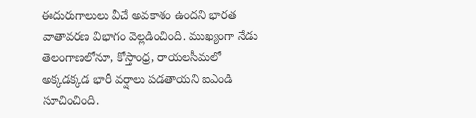ఈదురుగాలులు వీచే అవకాశం ఉందని భారత వాతావరణ విభాగం వెల్లడించింది. ముఖ్యంగా నేడు తెలంగాణలోనూ, కోస్తాంధ్ర, రాయలసీమలో అక్కడక్కడ భారీ వర్షాలు పడతాయని ఐఎండి సూచించింది.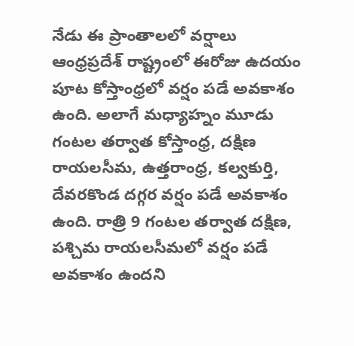నేడు ఈ ప్రాంతాలలో వర్షాలు
ఆంధ్రప్రదేశ్ రాష్ట్రంలో ఈరోజు ఉదయం పూట కోస్తాంధ్రలో వర్షం పడే అవకాశం ఉంది. అలాగే మధ్యాహ్నం మూడు గంటల తర్వాత కోస్తాంధ్ర, దక్షిణ రాయలసీమ, ఉత్తరాంధ్ర, కల్వకుర్తి, దేవరకొండ దగ్గర వర్షం పడే అవకాశం ఉంది. రాత్రి 9 గంటల తర్వాత దక్షిణ, పశ్చిమ రాయలసీమలో వర్షం పడే అవకాశం ఉందని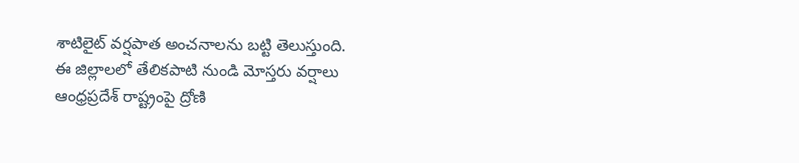శాటిలైట్ వర్షపాత అంచనాలను బట్టి తెలుస్తుంది.
ఈ జిల్లాలలో తేలికపాటి నుండి మోస్తరు వర్షాలు
ఆంధ్రప్రదేశ్ రాష్ట్రంపై ద్రోణి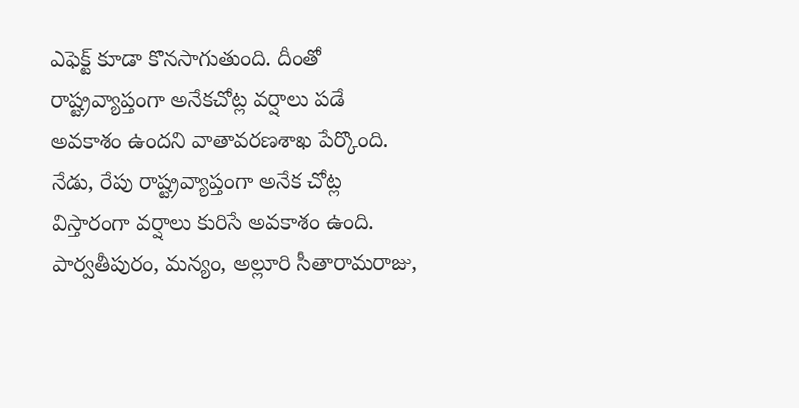ఎఫెక్ట్ కూడా కొనసాగుతుంది. దీంతో రాష్ట్రవ్యాప్తంగా అనేకచోట్ల వర్షాలు పడే అవకాశం ఉందని వాతావరణశాఖ పేర్కొంది. నేడు, రేపు రాష్ట్రవ్యాప్తంగా అనేక చోట్ల విస్తారంగా వర్షాలు కురిసే అవకాశం ఉంది. పార్వతీపురం, మన్యం, అల్లూరి సీతారామరాజు,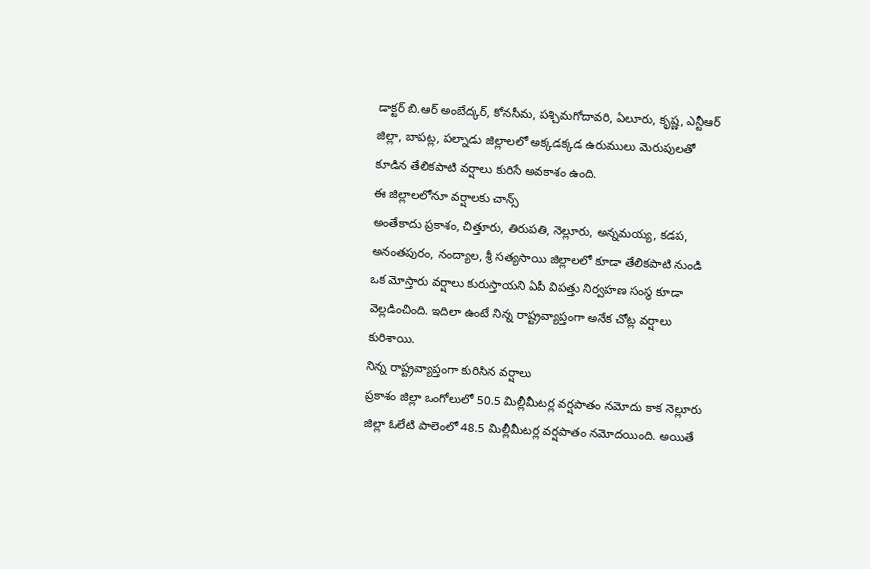డాక్టర్ బి.ఆర్ అంబేద్కర్, కోనసీమ, పశ్చిమగోదావరి, ఏలూరు, కృష్ణ, ఎన్టీఆర్ జిల్లా, బాపట్ల, పల్నాడు జిల్లాలలో అక్కడక్కడ ఉరుములు మెరుపులతో కూడిన తేలికపాటి వర్షాలు కురిసే అవకాశం ఉంది.
ఈ జిల్లాలలోనూ వర్షాలకు చాన్స్
అంతేకాదు ప్రకాశం, చిత్తూరు, తిరుపతి, నెల్లూరు, అన్నమయ్య, కడప, అనంతపురం, నంద్యాల, శ్రీ సత్యసాయి జిల్లాలలో కూడా తేలికపాటి నుండి ఒక మోస్తారు వర్షాలు కురుస్తాయని ఏపీ విపత్తు నిర్వహణ సంస్థ కూడా వెల్లడించింది. ఇదిలా ఉంటే నిన్న రాష్ట్రవ్యాప్తంగా అనేక చోట్ల వర్షాలు కురిశాయి.
నిన్న రాష్ట్రవ్యాప్తంగా కురిసిన వర్షాలు
ప్రకాశం జిల్లా ఒంగోలులో 50.5 మిల్లీమీటర్ల వర్షపాతం నమోదు కాక నెల్లూరు జిల్లా ఓలేటి పాలెంలో 48.5 మిల్లీమీటర్ల వర్షపాతం నమోదయింది. అయితే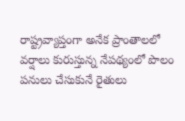రాష్ట్రవ్యాప్తంగా అనేక ప్రాంతాలలో వర్షాలు కురుస్తున్న నేపథ్యంలో పొలం పనులు చేసుకునే రైతులు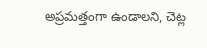అప్రమత్తంగా ఉండాలని, చెట్ల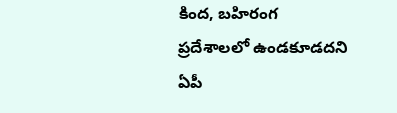కింద, బహిరంగ ప్రదేశాలలో ఉండకూడదని ఏపీ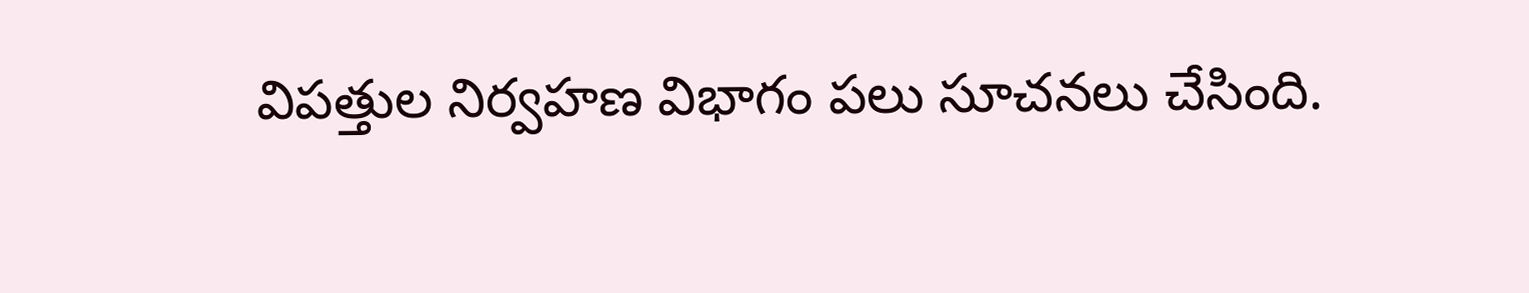విపత్తుల నిర్వహణ విభాగం పలు సూచనలు చేసింది.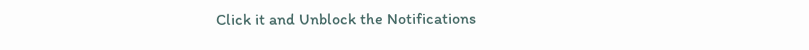Click it and Unblock the Notifications